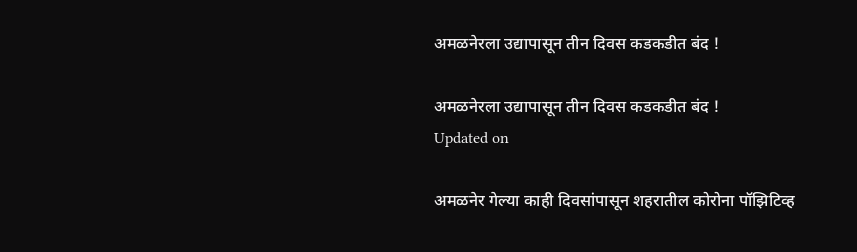अमळनेरला उद्यापासून तीन दिवस कडकडीत बंद !

अमळनेरला उद्यापासून तीन दिवस कडकडीत बंद !
Updated on

अमळनेर गेल्या काही दिवसांपासून शहरातील कोरोना पॉझिटिव्ह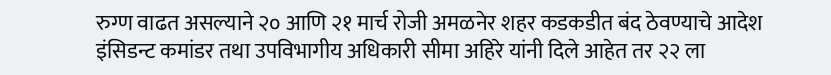रुग्ण वाढत असल्याने २० आणि २१ मार्च रोजी अमळनेर शहर कडकडीत बंद ठेवण्याचे आदेश इंसिडन्ट कमांडर तथा उपविभागीय अधिकारी सीमा अहिरे यांनी दिले आहेत तर २२ ला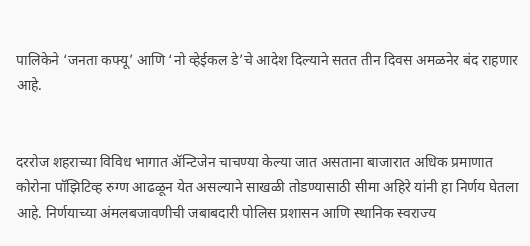पालिकेने ‘जनता कफ्यू’ आणि ‘नो व्हेईकल डे’चे आदेश दिल्याने सतत तीन दिवस अमळनेर बंद राहणार आहे.


दररोज शहराच्या विविध भागात ॲन्टिजेन चाचण्या केल्या जात असताना बाजारात अधिक प्रमाणात कोरोना पॉझिटिव्ह रुग्ण आढळून येत असल्याने साखळी तोडण्यासाठी सीमा अहिरे यांनी हा निर्णय घेतला आहे. निर्णयाच्या अंमलबजावणीची जबाबदारी पोलिस प्रशासन आणि स्थानिक स्वराज्य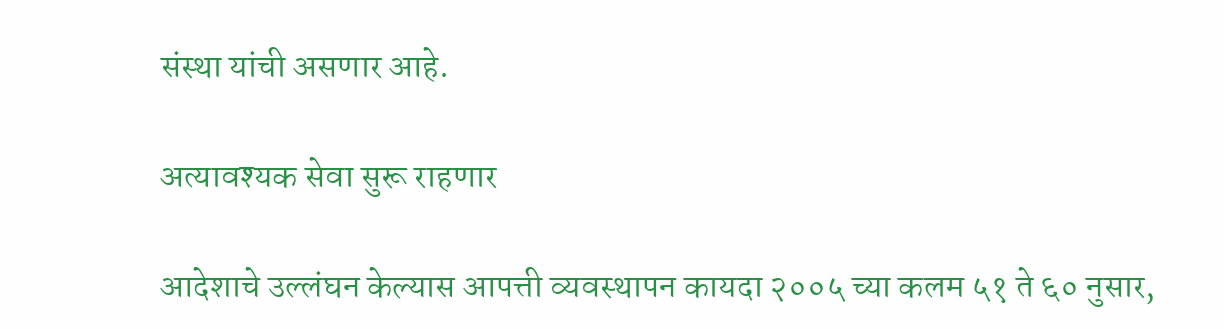संस्था यांची असणार आहे.

अत्यावश्यक सेवा सुरू राहणार

आदेशाचे उल्लंघन केल्यास आपत्ती व्यवस्थापन कायदा २००५ च्या कलम ५१ ते ६० नुसार,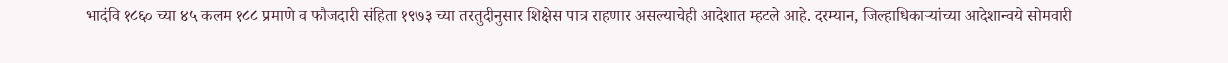भादंवि १८६० च्या ४५ कलम १८८ प्रमाणे व फौजदारी संहिता १९७३ च्या तरतुदीनुसार शिक्षेस पात्र राहणार असल्याचेही आदेशात म्हटले आहे. दरम्यान, जिल्हाधिकाऱ्यांच्या आदेशान्वये सोमवारी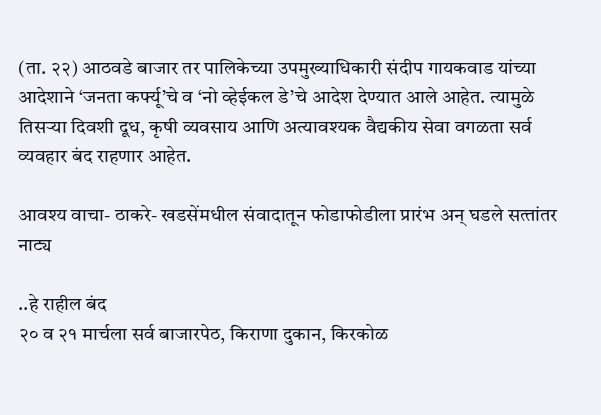(ता. २२) आठवडे बाजार तर पालिकेच्या उपमुख्याधिकारी संदीप गायकवाड यांच्या आदेशाने ‘जनता कर्फ्यू’चे व ‘नो व्हेईकल डे’चे आदेश देण्यात आले आहेत. त्यामुळे तिसऱ्या दिवशी दूध, कृषी व्यवसाय आणि अत्यावश्यक वैद्यकीय सेवा वगळता सर्व व्यवहार बंद राहणार आहेत.

आवश्य वाचा- ठाकरे- खडसेंमधील संवादातून फोडाफोडीला प्रारंभ अन्‌ घडले सत्‍तांतर नाट्य

..हे राहील बंद
२० व २१ मार्चला सर्व बाजारपेठ, किराणा दुकान, किरकोळ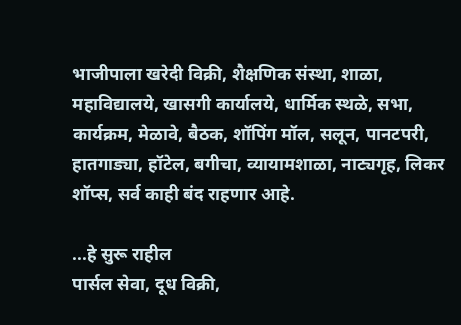भाजीपाला खरेदी विक्री, शैक्षणिक संस्था, शाळा, महाविद्यालये, खासगी कार्यालये, धार्मिक स्थळे, सभा, कार्यक्रम, मेळावे, बैठक, शॉपिंग मॉल, सलून, पानटपरी, हातगाड्या, हॉटेल, बगीचा, व्यायामशाळा, नाट्यगृह, लिकर शॉप्स, सर्व काही बंद राहणार आहे.

...हे सुरू राहील
पार्सल सेवा, दूध विक्री,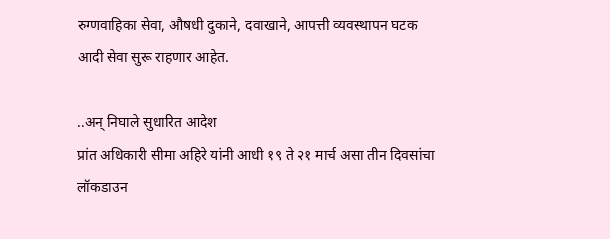रुग्णवाहिका सेवा, औषधी दुकाने, दवाखाने, आपत्ती व्यवस्थापन घटक आदी सेवा सुरू राहणार आहेत.

..अन् निघाले सुधारित आदेश
प्रांत अधिकारी सीमा अहिरे यांनी आधी १९ ते २१ मार्च असा तीन दिवसांचा लॉकडाउन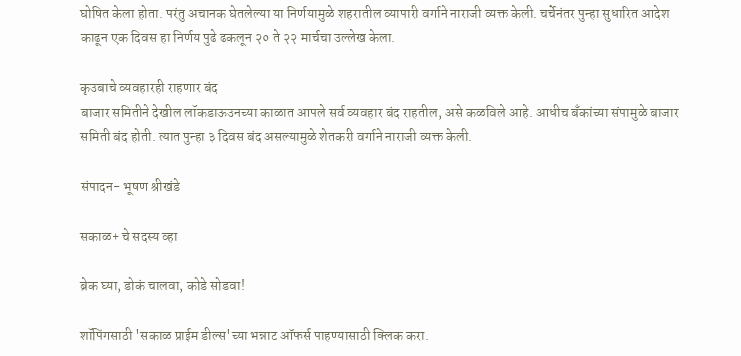घोषित केला होता. परंतु अचानक घेतलेल्या या निर्णयामुळे शहरातील व्यापारी वर्गाने नाराजी व्यक्त केली. चर्चेनंतर पुन्हा सुधारित आदेश काढून एक दिवस हा निर्णय पुढे ढकलून २० ते २२ मार्चचा उल्लेख केला.

कृउबाचे व्यवहारही राहणार बंद
बाजार समितीने देखील लॉकडाऊउनच्या काळात आपले सर्व व्यवहार बंद राहतील, असे कळविले आहे. आधीच बँकांच्या संपामुळे बाजार समिती बंद होती. त्यात पुन्हा ३ दिवस बंद असल्यामुळे शेतकरी वर्गाने नाराजी व्यक्त केली.

संपादन- भूषण श्रीखंडे

सकाळ+ चे सदस्य व्हा

ब्रेक घ्या, डोकं चालवा, कोडे सोडवा!

शॉपिंगसाठी 'सकाळ प्राईम डील्स'च्या भन्नाट ऑफर्स पाहण्यासाठी क्लिक करा.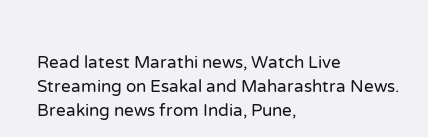Read latest Marathi news, Watch Live Streaming on Esakal and Maharashtra News. Breaking news from India, Pune,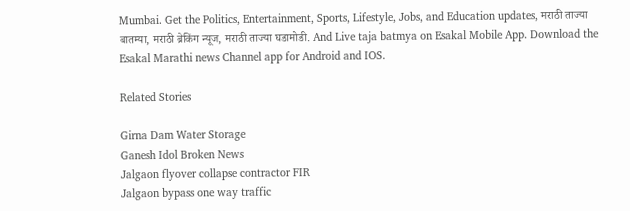Mumbai. Get the Politics, Entertainment, Sports, Lifestyle, Jobs, and Education updates, मराठी ताज्या बातम्या, मराठी ब्रेकिंग न्यूज, मराठी ताज्या घडामोडी. And Live taja batmya on Esakal Mobile App. Download the Esakal Marathi news Channel app for Android and IOS.

Related Stories

Girna Dam Water Storage
Ganesh Idol Broken News
Jalgaon flyover collapse contractor FIR
Jalgaon bypass one way traffic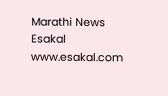Marathi News Esakal
www.esakal.com